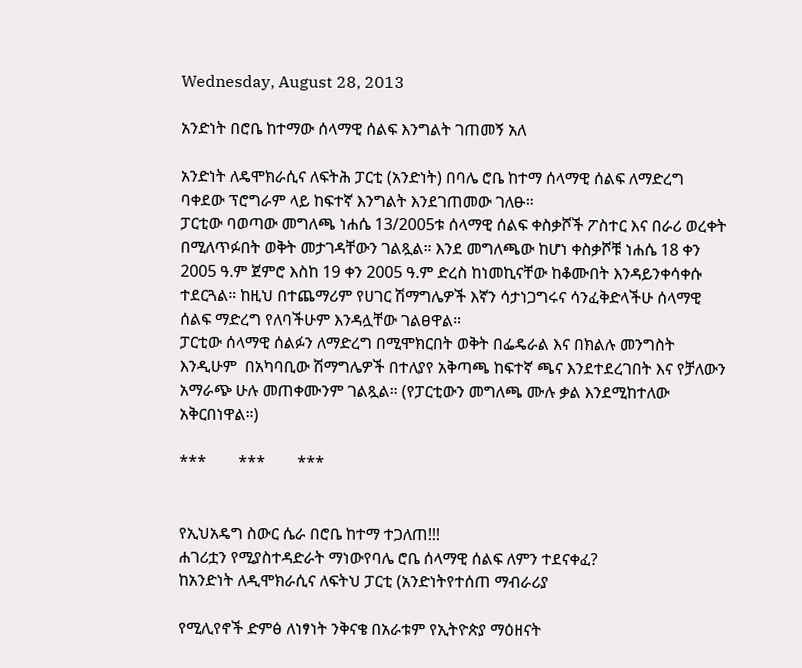Wednesday, August 28, 2013

አንድነት በሮቤ ከተማው ሰላማዊ ሰልፍ እንግልት ገጠመኝ አለ

አንድነት ለዴሞክራሲና ለፍትሕ ፓርቲ (አንድነት) በባሌ ሮቤ ከተማ ሰላማዊ ሰልፍ ለማድረግ ባቀደው ፕሮግራም ላይ ከፍተኛ እንግልት እንደገጠመው ገለፁ።
ፓርቲው ባወጣው መግለጫ ነሐሴ 13/2005ቱ ሰላማዊ ሰልፍ ቀስቃሾች ፖስተር እና በራሪ ወረቀት በሚለጥፉበት ወቅት መታገዳቸውን ገልጿል። እንደ መግለጫው ከሆነ ቀስቃሾቹ ነሐሴ 18 ቀን 2005 ዓ.ም ጀምሮ እስከ 19 ቀን 2005 ዓ.ም ድረስ ከነመኪናቸው ከቆሙበት እንዳይንቀሳቀሱ ተደርጓል። ከዚህ በተጨማሪም የሀገር ሽማግሌዎች እኛን ሳታነጋግሩና ሳንፈቅድላችሁ ሰላማዊ ሰልፍ ማድረግ የለባችሁም እንዳሏቸው ገልፀዋል።
ፓርቲው ሰላማዊ ሰልፉን ለማድረግ በሚሞክርበት ወቅት በፌዴራል እና በክልሉ መንግስት እንዲሁም  በአካባቢው ሽማግሌዎች በተለያየ አቅጣጫ ከፍተኛ ጫና እንደተደረገበት እና የቻለውን አማራጭ ሁሉ መጠቀሙንም ገልጿል። (የፓርቲውን መግለጫ ሙሉ ቃል እንደሚከተለው አቅርበነዋል።)

***        ***        ***


የኢህአዴግ ስውር ሴራ በሮቤ ከተማ ተጋለጠ!!!
ሐገሪቷን የሚያስተዳድራት ማነውየባሌ ሮቤ ሰላማዊ ሰልፍ ለምን ተደናቀፈ?
ከአንድነት ለዲሞክራሲና ለፍትህ ፓርቲ (አንድነትየተሰጠ ማብራሪያ

የሚሊየኖች ድምፅ ለነፃነት ንቅናቄ በአራቱም የኢትዮጵያ ማዕዘናት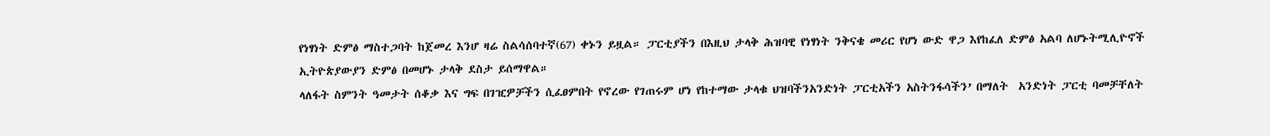የነፃነት ድምፅ ማስተጋባት ከጀመረ እንሆ ዛሬ ስልሳሰባተኛ(67) ቀኑን ይዟል። ፓርቲያችን በእዚህ ታላቅ ሕዝባዊ የነፃነት ንቅናቄ መሪር የሆነ ውድ ዋጋ እየከፈለ ድምፅ አልባ ለሆኑትሚሊዮኖች ኢትዮጵያውያን ድምፅ በመሆኑ ታላቅ ደስታ ይሰማዋል።
ላለፋት ስምንት ዓመታት ሰቆቃ እና ግፍ በገዢዎቻችን ሲፈፀምበት የኖረው የገጠሩም ሆነ የከተማው ታላቁ ህዝባችንአንድነት ፓርቲአችን አስትንፋሳችን’ በማለት  አንድነት ፓርቲ ባመቻቸለት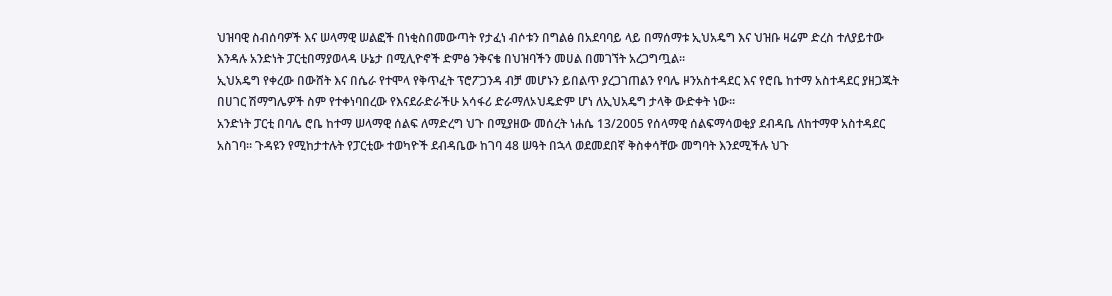ህዝባዊ ስብሰባዎች እና ሠላማዊ ሠልፎች በነቂስበመውጣት የታፈነ ብሶቱን በግልፅ በአደባባይ ላይ በማሰማቱ ኢህአዴግ እና ህዝቡ ዛሬም ድረስ ተለያይተው እንዳሉ አንድነት ፓርቲበማያወላዳ ሁኔታ በሚሊዮኖች ድምፅ ንቅናቄ በህዝባችን መሀል በመገኘት አረጋግጧል።
ኢህአዴግ የቀረው በውሸት እና በሴራ የተሞላ የቅጥፈት ፕሮፖጋንዳ ብቻ መሆኑን ይበልጥ ያረጋገጠልን የባሌ ዞንአስተዳደር እና የሮቤ ከተማ አስተዳደር ያዘጋጁት በሀገር ሽማግሌዎች ስም የተቀነባበረው የእናደራድራችሁ አሳፋሪ ድራማለኦህዴድም ሆነ ለኢህአዴግ ታላቅ ውድቀት ነው።
አንድነት ፓርቲ በባሌ ሮቤ ከተማ ሠላማዊ ሰልፍ ለማድረግ ህጉ በሚያዘው መሰረት ነሐሴ 13/2005 የሰላማዊ ሰልፍማሳወቂያ ደብዳቤ ለከተማዋ አስተዳደር አስገባ። ጉዳዩን የሚከታተሉት የፓርቲው ተወካዮች ደብዳቤው ከገባ 48 ሠዓት በኋላ ወደመደበኛ ቅስቀሳቸው መግባት እንደሚችሉ ህጉ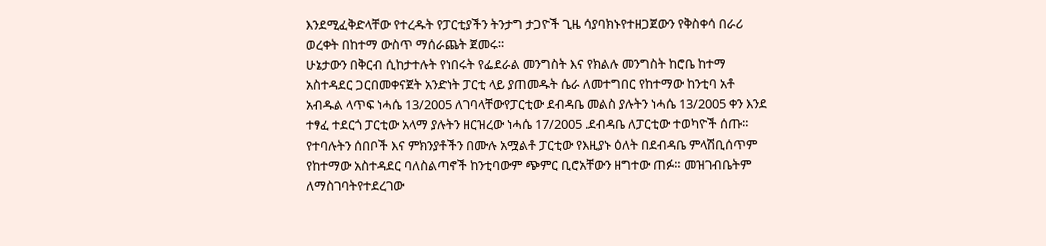እንደሚፈቅድላቸው የተረዱት የፓርቲያችን ትንታግ ታጋዮች ጊዜ ሳያባክኑየተዘጋጀውን የቅስቀሳ በራሪ ወረቀት በከተማ ውስጥ ማሰራጨት ጀመሩ።
ሁኔታውን በቅርብ ሲከታተሉት የነበሩት የፌደራል መንግስት እና የክልሉ መንግስት ከሮቤ ከተማ አስተዳደር ጋርበመቀናጀት አንድነት ፓርቲ ላይ ያጠመዱት ሴራ ለመተግበር የከተማው ከንቲባ አቶ አብዱል ላጥፍ ነሓሴ 13/2005 ለገባላቸውየፓርቲው ደብዳቤ መልስ ያሉትን ነሓሴ 13/2005 ቀን እንደ ተፃፈ ተደርጎ ፓርቲው አላማ ያሉትን ዘርዝረው ነሓሴ 17/2005 .ደብዳቤ ለፓርቲው ተወካዮች ሰጡ። የተባሉትን ሰበቦች እና ምክንያቶችን በሙሉ አሟልቶ ፓርቲው የእዚያኑ ዕለት በደብዳቤ ምላሽቢሰጥም የከተማው አስተዳደር ባለስልጣኖች ከንቲባውም ጭምር ቢሮአቸውን ዘግተው ጠፉ። መዝገብቤትም ለማስገባትየተደረገው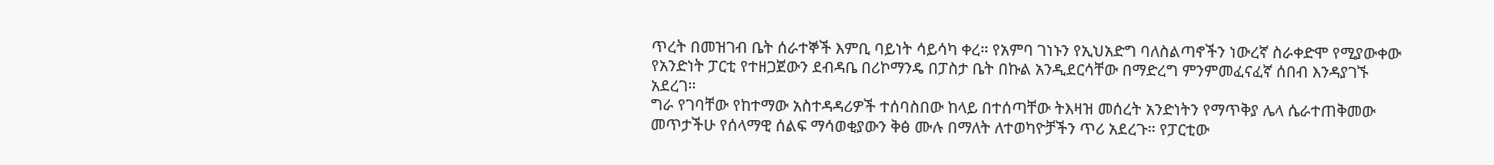ጥረት በመዝገብ ቤት ሰራተኞች እምቢ ባይነት ሳይሳካ ቀረ። የአምባ ገነኑን የኢህአድግ ባለስልጣኖችን ነውረኛ ስራቀድሞ የሚያውቀው የአንድነት ፓርቲ የተዘጋጀውን ደብዳቤ በሪኮማንዴ በፓስታ ቤት በኩል አንዲደርሳቸው በማድረግ ምንምመፈናፈኛ ሰበብ እንዳያገኙ አደረገ።
ግራ የገባቸው የከተማው አስተዳዳሪዎች ተሰባስበው ከላይ በተሰጣቸው ትእዛዝ መሰረት አንድነትን የማጥቅያ ሌላ ሴራተጠቅመው መጥታችሁ የሰላማዊ ሰልፍ ማሳወቂያውን ቅፅ ሙሉ በማለት ለተወካዮቻችን ጥሪ አደረጉ። የፓርቲው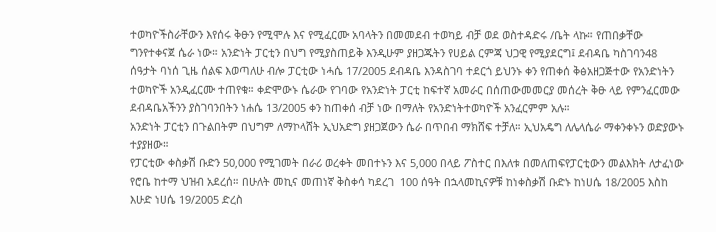ተወካዮችስራቸውን እየሰሩ ቅፁን የሚሞሉ እና የሚፈርሙ አባላትን በመመደብ ተወካይ ብቻ ወደ ወስተዳድሩ /ቤት ላኩ። የጠበቃቸው ግንየተቀናጀ ሴራ ነው። አንድነት ፓርቲን በህግ የሚያስጠይቅ እንዲሁም ያዘጋጁትን የሀይል ርምጃ ህጋዊ የሚያደርግ፤ ደብዳቤ ካስገባን48 ሰዓታት ባነሰ ጊዜ ሰልፍ እወጣለሁ ብሎ ፓርቲው ነሓሴ 17/2005 ደብዳቤ እንዳስገባ ተደርጎ ይህንኑ ቀን የጠቀሰ ቅፅአዘጋጅተው የአንድነትን ተወካዮች አንዲፈርሙ ተጠየቁ። ቀድሞውኑ ሴራው የገባው የአንድነት ፓርቲ ከፍተኛ አመራር በሰጠውመመርያ መሰረት ቅፁ ላይ የምንፈርመው ደብዳቤአችንን ያስገባንበትን ነሐሴ 13/2005 ቀን ከጠቀሰ ብቻ ነው በማለት የአንድነትተወካዮች አንፈርምም አሉ።
አንድነት ፓርቲን በጉልበትም በህግም ለማኮላሸት ኢህአድግ ያዘጋጀውን ሴራ በጥበብ ማክሸፍ ተቻለ። ኢህአዴግ ለሌላሴራ ማቀንቀኑን ወድያውኑ ተያያዘው።
የፓርቲው ቀስቃሽ ቡድን 50‚000 የሚገመት በራሪ ወረቀት መበተኑን እና 5‚000 በላይ ፖስተር በእለቱ በመለጠፍየፓርቲውን መልእክት ለታፈነው የሮቤ ከተማ ህዝብ አደረሰ። በሁለት መኪና መጠነኛ ቅስቀሳ ካደረገ  100 ሰዓት በኋላመኪናዎቹ ከነቀስቃሽ ቡድኑ ከነሀሴ 18/2005 እስከ እሁድ ነሀሴ 19/2005 ድረስ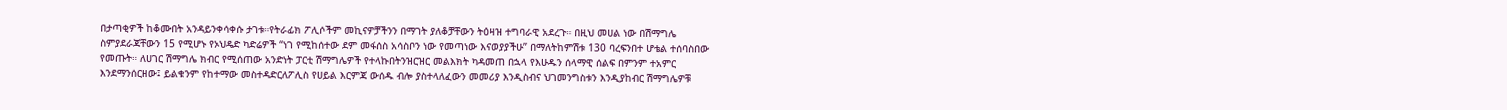በታጣቂዎች ከቆሙበት አንዳይንቀሳቀሱ ታገቱ።የትራፊክ ፖሊሶችም መኪናዎቻችንን በማገት ያለቆቻቸውን ትዕዛዝ ተግባራዊ አደረጉ። በዚህ መሀል ነው በሽማግሌ ስምያደራጃቸውን 15 የሚሆኑ የኦህዴድ ካድሬዎች “ነገ የሚከሰተው ደም መፋሰስ አሳስቦን ነው የመጣነው እናወያያችሁ” በማለትከምሽቱ 130 ባረፍንበተ ሆቴል ተሰባስበው የመጡት። ለሀገር ሽማግሌ ክብር የሚሰጠው አንድነት ፓርቲ ሽማግሌዎች የተላኩበትንዝርዝር መልእክት ካዳመጠ በኋላ የእሁዱን ሰላማዊ ሰልፍ በምንም ተአምር እንደማንሰርዘው፤ ይልቁንም የከተማው መስተዳድርለፖሊስ የሀይል እርምጃ ውሰዱ ብሎ ያስተላለፈውን መመሪያ እንዲስብና ህገመንግስቱን እንዲያከብር ሽማግሌዎቹ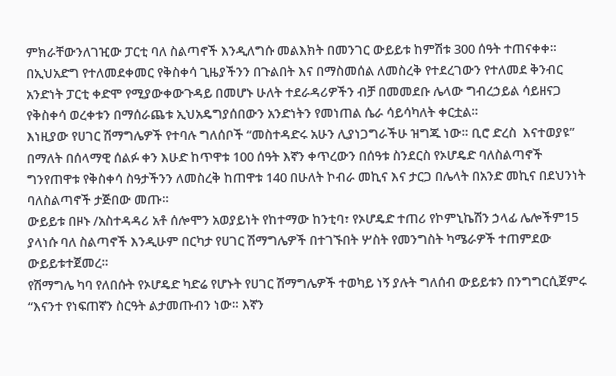ምክራቸውንለገዢው ፓርቲ ባለ ስልጣኖች እንዲለግሱ መልእክት በመንገር ውይይቱ ከምሽቱ 300 ሰዓት ተጠናቀቀ። በኢህአድግ የተለመደቀመር የቅስቀሳ ጊዜያችንን በጉልበት እና በማስመሰል ለመስረቅ የተደረገውን የተለመደ ቅንብር አንድነት ፓርቲ ቀድሞ የሚያውቀውጉዳይ በመሆኑ ሁለት ተደራዳሪዎችን ብቻ በመመደቡ ሌላው ግብረኃይል ሳይዘናጋ የቅስቀሳ ወረቀቱን በማሰራጨቱ ኢህአዴግያሰበውን አንድነትን የመነጠል ሴራ ሳይሳካለት ቀርቷል።
እነዚያው የሀገር ሽማግሌዎች የተባሉ ግለሰቦች “መስተዳድሩ አሁን ሊያነጋግራችሁ ዝግጁ ነው። ቢሮ ድረስ  እናተወያዩ” በማለት በሰላማዊ ሰልፉ ቀን እሁድ ከጥዋቱ 100 ሰዓት እኛን ቀጥረውን በሰዓቱ ስንደርስ የኦሆዴድ ባለስልጣኖች ግንየጠዋቱ የቅስቀሳ ስዓታችንን ለመስረቅ ከጠዋቱ 140 በሁለት ኮብራ መኪና እና ታርጋ በሌላት በአንድ መኪና በደህንነት ባለስልጣኖች ታጅበው መጡ።
ውይይቱ በዞኑ /አስተዳዳሪ አቶ ሰሎሞን አወያይነት የከተማው ከንቲባ፣ የኦሆዴድ ተጠሪ የኮምኒኬሽን ኃላፊ ሌሎችም15 ያላነሱ ባለ ስልጣኖች እንዲሁም በርካታ የሀገር ሽማግሌዎች በተገኙበት ሦስት የመንግስት ካሜራዎች ተጠምደው ውይይቱተጀመረ።
የሽማግሌ ካባ የለበሱት የኦሆዴድ ካድሬ የሆኑት የሀገር ሽማግሌዎች ተወካይ ነኝ ያሉት ግለሰብ ውይይቱን በንግግርሲጀምሩ “እናንተ የነፍጠኛን ስርዓት ልታመጡብን ነው። እኛን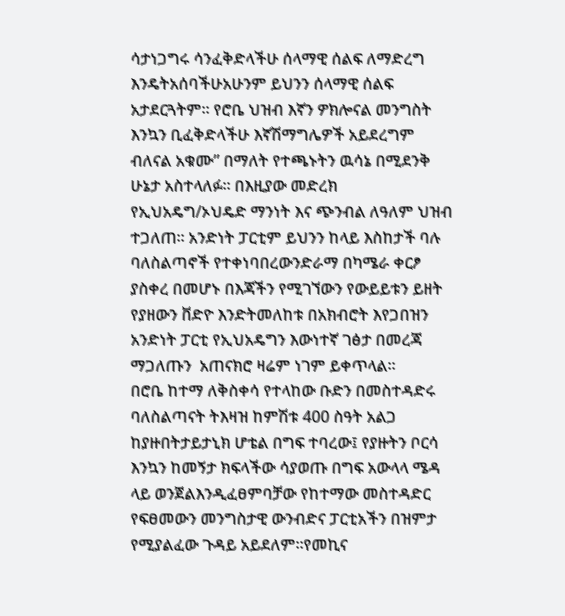ሳታነጋግሩ ሳንፈቅድላችሁ ሰላማዊ ሰልፍ ለማድረግ እንዴትአሰባችሁአሁንም ይህንን ሰላማዊ ሰልፍ አታደርጓትም። የሮቤ ህዝብ እኛን ዎክሎናል መንግስት እንኳን ቢፈቅድላችሁ እኛሽማግሌዎች አይደረግም ብለናል አቁሙ” በማለት የተጫኑትን ዉሳኔ በሚደንቅ ሁኔታ አስተላለፉ። በእዚያው መድረክ የኢህአዴግ/ኦህዴድ ማንነት እና ጭንብል ለዓለም ህዝብ ተጋለጠ። አንድነት ፓርቲም ይህንን ከላይ እስከታች ባሉ ባለስልጣኖች የተቀነባበረውንድራማ በካሜራ ቀርፆ ያስቀረ በመሆኑ በእጃችን የሚገኘውን የውይይቱን ይዘት የያዘውን ቨድዮ እንድትመለከቱ በአክብሮት እየጋበዝን አንድነት ፓርቲ የኢህአዴግን እውነተኛ ገፅታ በመረጃ ማጋለጡን  አጠናክሮ ዛሬም ነገም ይቀጥላል።
በሮቤ ከተማ ለቅስቀሳ የተላከው ቡድን በመስተዳድሩ ባለስልጣናት ትእዛዝ ከምሽቱ 400 ስዓት አልጋ ከያዙበትታይታኒክ ሆቴል በግፍ ተባረው፤ የያዙትን ቦርሳ እንኳን ከመኝታ ክፍላችው ሳያወጡ በግፍ አውላላ ሜዳ ላይ ወንጀልእንዲፈፀምባቻው የከተማው መስተዳድር የፍፀመውን መንግስታዊ ውንብድና ፓርቲአችን በዝምታ የሚያልፈው ጉዳይ አይደለም።የመኪና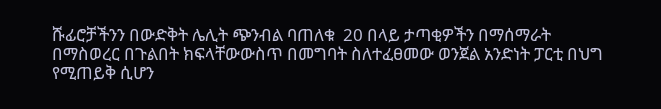ሹፊሮቻችንን በውድቅት ሌሊት ጭንብል ባጠለቁ  20 በላይ ታጣቂዎችን በማሰማራት በማስወረር በጉልበት ክፍላቸውውስጥ በመግባት ስለተፈፀመው ወንጀል አንድነት ፓርቲ በህግ የሚጠይቅ ሲሆን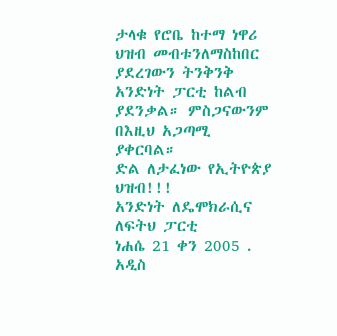ታላቁ የሮቤ ከተማ ነዋሪ ህዝብ መብቱንለማስከበር ያደረገውን ትንቅንቅ አንድነት ፓርቲ ከልብ ያደንቃል። ምስጋናውንም በእዚህ አጋጣሚ ያቀርባል።
ድል ለታፈነው የኢትዮጵያ ህዝብ!!!
አንድነት ለዴሞክራሲና ለፍትህ ፓርቲ
ነሐሴ 21 ቀን 2005 .
አዲስ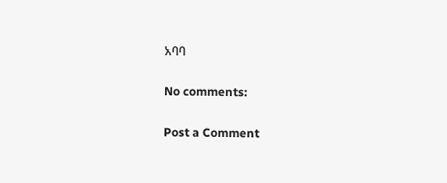አባባ

No comments:

Post a Comment